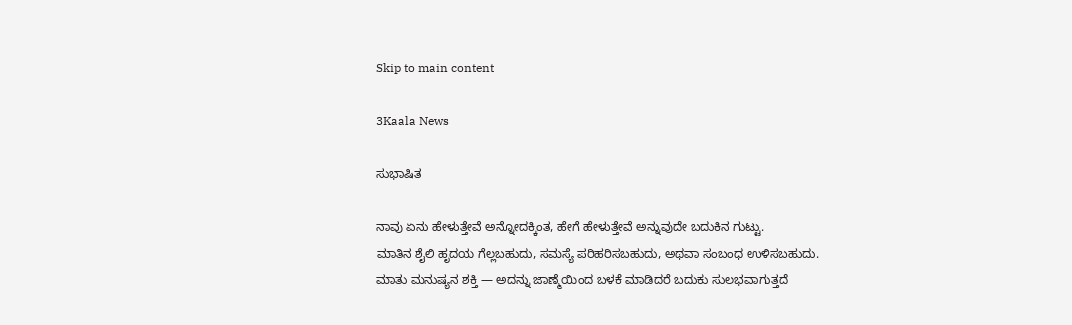Skip to main content

3Kaala News

ಸುಭಾಷಿತ

ನಾವು ಏನು ಹೇಳುತ್ತೇವೆ ಅನ್ನೋದಕ್ಕಿಂತ, ಹೇಗೆ ಹೇಳುತ್ತೇವೆ ಅನ್ನುವುದೇ ಬದುಕಿನ ಗುಟ್ಟು.
ಮಾತಿನ ಶೈಲಿ ಹೃದಯ ಗೆಲ್ಲಬಹುದು, ಸಮಸ್ಯೆ ಪರಿಹರಿಸಬಹುದು, ಅಥವಾ ಸಂಬಂಧ ಉಳಿಸಬಹುದು.
ಮಾತು ಮನುಷ್ಯನ ಶಕ್ತಿ — ಅದನ್ನು ಜಾಣ್ಮೆಯಿಂದ ಬಳಕೆ ಮಾಡಿದರೆ ಬದುಕು ಸುಲಭವಾಗುತ್ತದೆ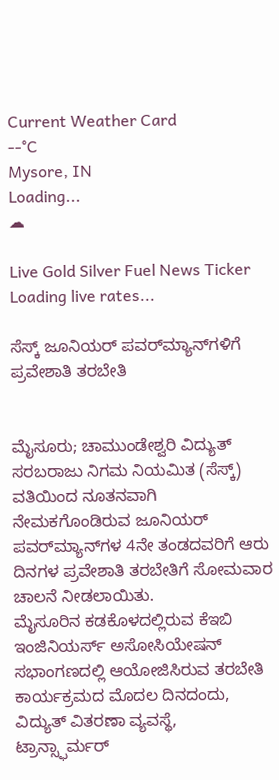Current Weather Card
--°C
Mysore, IN
Loading...
☁

Live Gold Silver Fuel News Ticker
Loading live rates...

ಸೆಸ್ಕ್ ಜೂನಿಯರ್ ಪವರ್‌ಮ್ಯಾನ್‌ಗಳಿಗೆ ಪ್ರವೇಶಾತಿ ತರಬೇತಿ


ಮೈಸೂರು; ಚಾಮುಂಡೇಶ್ವರಿ ವಿದ್ಯುತ್ ಸರಬರಾಜು ನಿಗಮ ನಿಯಮಿತ (ಸೆಸ್ಕ್) ವತಿಯಿಂದ ನೂತನವಾಗಿ ನೇಮಕಗೊಂಡಿರುವ ಜೂನಿಯರ್ ಪವರ್‌ಮ್ಯಾನ್‌ಗಳ 4ನೇ ತಂಡದವರಿಗೆ ಆರು ದಿನಗಳ ಪ್ರವೇಶಾತಿ ತರಬೇತಿಗೆ ಸೋಮವಾರ ಚಾಲನೆ ನೀಡಲಾಯಿತು.
ಮೈಸೂರಿನ ಕಡಕೊಳದಲ್ಲಿರುವ ಕೆಇಬಿ ಇಂಜಿನಿಯರ್ಸ್ ಅಸೋಸಿಯೇಷನ್ ಸಭಾಂಗಣದಲ್ಲಿ ಆಯೋಜಿಸಿರುವ ತರಬೇತಿ ಕಾರ್ಯಕ್ರಮದ ಮೊದಲ ದಿನದಂದು, ವಿದ್ಯುತ್ ವಿತರಣಾ ವ್ಯವಸ್ಥೆ, ಟ್ರಾನ್ಸ್ಫಾರ್ಮರ್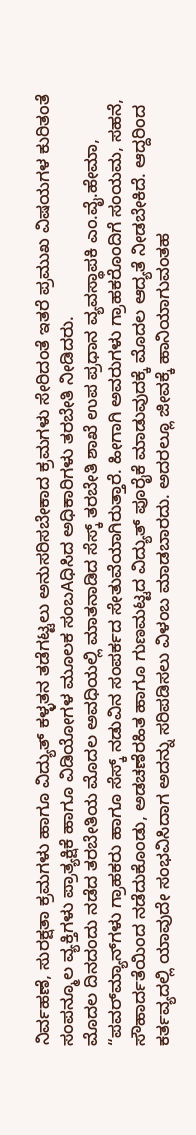ನಿರ್ವಹಣೆ, ಸುರಕ್ಷತಾ ಕ್ರಮಗಳು ಹಾಗೂ ವಿದ್ಯುತ್ ಕಳ್ಳತನ ತಡೆಗಟ್ಟಲು ಅನುಸರಿಸಬೇಕಾದ ಕ್ರಮಗಳು ಸೇರಿದಂತೆ ಇತರೆ ಪ್ರಮುಖ ವಿಷಯಗಳ ಕುರಿತಂತೆ ಸಂಪನ್ಮೂಲ ವ್ಯಕ್ತಿಗಳು ಪ್ರಾತ್ಯಕ್ಷಿಕೆ ಹಾಗೂ ವಿಡಿಯೋಗಳ ಮೂಲಕ ಸಂಬAಧಿಸಿದ ಅಧಿಕಾರಿಗಳು ತರಬೇತಿ ನೀಡಿದರು.
ಮೊದಲ ದಿನದಂದು ನಡೆದ ತರಬೇತಿಯ ಮೊದಲ ಅವಧಿಯಲ್ಲಿ ಮಾತನಾಡಿದ ಸೆಸ್ಕ್ ತರಬೇತಿ ಶಾಖೆ ಉಪ ಪ್ರಧಾನ ವ್ಯವಸ್ಥಾಪಕಿ ಎಂ.ವೈ.ಹೇಮಾ, “ಪವರ್‌ಮ್ಯಾನ್‌ಗಳು ಗ್ರಾಹಕರು ಹಾಗೂ ಸೆಸ್ಕ್ ನಡುವಿನ ಸಂಪರ್ಕದ ಸೇತುವೆಯಾಗಿರುತ್ತಾರೆ. ಹೀಗಾಗಿ ಅವರುಗಳು ಗ್ರಾಹಕರೊಂದಿಗೆ ಸಂಯಮ, ಸಹನೆ, ಸೌಹಾರ್ದತೆಯಿಂದ ನಡೆದುಕೊಂಡು, ಅಡಚಣೆರಹಿತ ಹಾಗೂ ಗುಣಮಟ್ಟದ ವಿದ್ಯುತ್ ಪೂರೈಕೆ ಮಾಡುವುದಕ್ಕೆ ಮೊದಲ ಆದ್ಯತೆ ನೀಡಬೇಕಿದೆ. ಆದ್ದರಿಂದ ಕರ್ತವ್ಯದಲ್ಲಿ ಯಾವುದೇ ಸಂಭವಿಸಿದಾಗ ಅದನ್ನು ಸರಿಪಡಿಸಲು ವಿಳಂಬ ಮಾಡಬಾರದು. ಅದರಲ್ಲೂ ಜೀವಕ್ಕೆ ಹಾನಿಯಾಗುವಂತಹ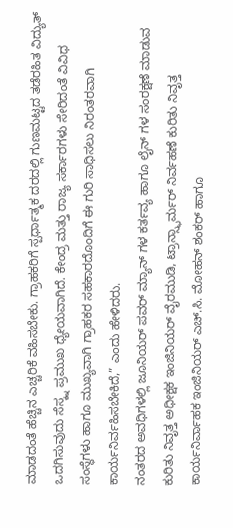ಮಾಡದಂತೆ ಹೆಚ್ಚಿನ ಎಚ್ಚರಿಕೆ ವಹಿಸಬೇಕು. ಗ್ರಾಹಕರಿಗೆ ಸ್ಪರ್ಧಾತ್ಮಕ ದರದಲ್ಲಿ ಗುಣಮಟ್ಟದ ತಡೆರಹಿತ ವಿದ್ಯುತ್ ಒದಗಿಸುವುದು ಸೆಸ್ಕ್ನ ಪ್ರಮುಖ ಧ್ಯೇಯವಾಗಿದೆ. ಕೇಂದ್ರ ಮತ್ತು ರಾಜ್ಯ ಸರ್ಕಾರಗಳು ಸೇರಿದಂತೆ ವಿವಿಧ ಸಂಸ್ಥೆಗಳು ಹಾಗೂ ಮುಖ್ಯವಾಗಿ ಗ್ರಾಹಕರ ಸಹಕಾರದೊಂದಿಗೆ ಈ ಗುರಿ ಸಾಧಿಸಲು ನಿರಂತರವಾಗಿ ಕಾರ್ಯನಿರ್ವಹಿಸಬೇಕಿದೆ,” ಎಂದು ಹೇಳಿದರು.
ನಂತರದ ಅವಧಿಗಳಲ್ಲಿ ಜೂನಿಯರ್ ಪವರ್ ಮ್ಯಾನ್ ಗಳ ಕರ್ತವ್ಯ ಹಾಗೂ ಲೈನ್ ಗಳ ಸಂರಕ್ಷಣೆ ಮಾಡುವ ಕುರಿತು ನಿವೃತ್ತ ಅಧೀಕ್ಷಕ ಇಂಜಿನಿಯರ್ ವೈರಮುಡಿ, ಟ್ರಾನ್ಸ್ಫಾರ್ಮರ್ ನಿರ್ವಹಣೆ ಕುರಿತು ನಿವೃತ್ತ ಕಾರ್ಯನಿರ್ವಾಹಕ ಇಂಜಿನಿಯರ್ ಎಚ್.ಸಿ. ಮೋಹನ್ ಶಂಕರ್ ಹಾಗೂ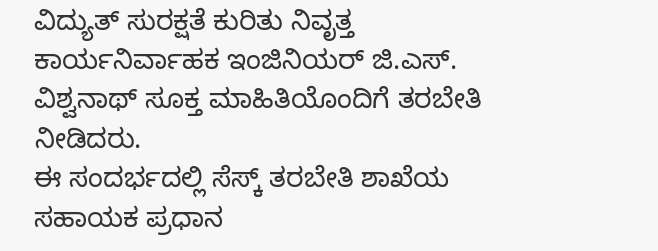ವಿದ್ಯುತ್ ಸುರಕ್ಷತೆ ಕುರಿತು ನಿವೃತ್ತ ಕಾರ್ಯನಿರ್ವಾಹಕ ಇಂಜಿನಿಯರ್ ಜಿ.ಎಸ್. ವಿಶ್ವನಾಥ್ ಸೂಕ್ತ ಮಾಹಿತಿಯೊಂದಿಗೆ ತರಬೇತಿ ನೀಡಿದರು.
ಈ ಸಂದರ್ಭದಲ್ಲಿ ಸೆಸ್ಕ್ ತರಬೇತಿ ಶಾಖೆಯ ಸಹಾಯಕ ಪ್ರಧಾನ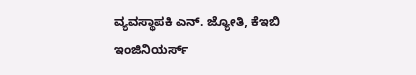ವ್ಯವಸ್ಥಾಪಕಿ ಎನ್. ಜ್ಯೋತಿ, ಕೆಇಬಿ ಇಂಜಿನಿಯರ್ಸ್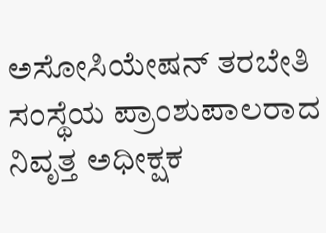ಅಸೋಸಿಯೇಷನ್ ತರಬೇತಿ ಸಂಸ್ಥೆಯ ಪ್ರಾಂಶುಪಾಲರಾದ ನಿವೃತ್ತ ಅಧೀಕ್ಷಕ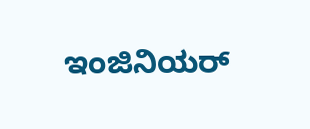ಇಂಜಿನಿಯರ್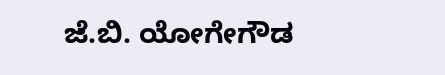ಜೆ.ಬಿ. ಯೋಗೇಗೌಡ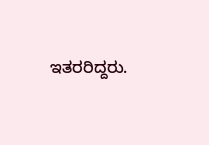ಇತರರಿದ್ದರು.